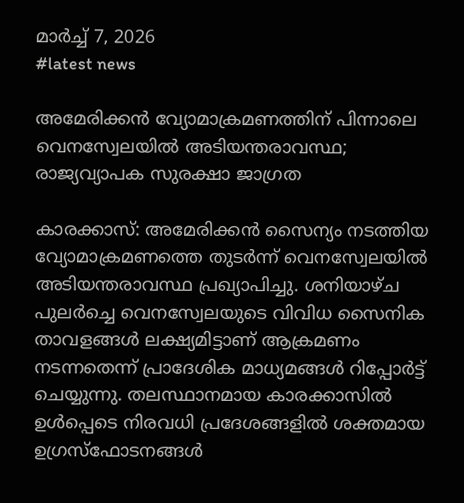മാർച്ച്‌ 7, 2026
#latest news

അമേരിക്കൻ വ്യോമാക്രമണത്തിന് പിന്നാലെ വെനസ്വേലയിൽ അടിയന്തരാവസ്ഥ; രാജ്യവ്യാപക സുരക്ഷാ ജാഗ്രത

കാരക്കാസ്: അമേരിക്കൻ സൈന്യം നടത്തിയ വ്യോമാക്രമണത്തെ തുടർന്ന് വെനസ്വേലയിൽ അടിയന്തരാവസ്ഥ പ്രഖ്യാപിച്ചു. ശനിയാഴ്ച പുലർച്ചെ വെനസ്വേലയുടെ വിവിധ സൈനിക താവളങ്ങൾ ലക്ഷ്യമിട്ടാണ് ആക്രമണം നടന്നതെന്ന് പ്രാദേശിക മാധ്യമങ്ങൾ റിപ്പോർട്ട് ചെയ്യുന്നു. തലസ്ഥാനമായ കാരക്കാസിൽ ഉൾപ്പെടെ നിരവധി പ്രദേശങ്ങളിൽ ശക്തമായ ഉഗ്രസ്ഫോടനങ്ങൾ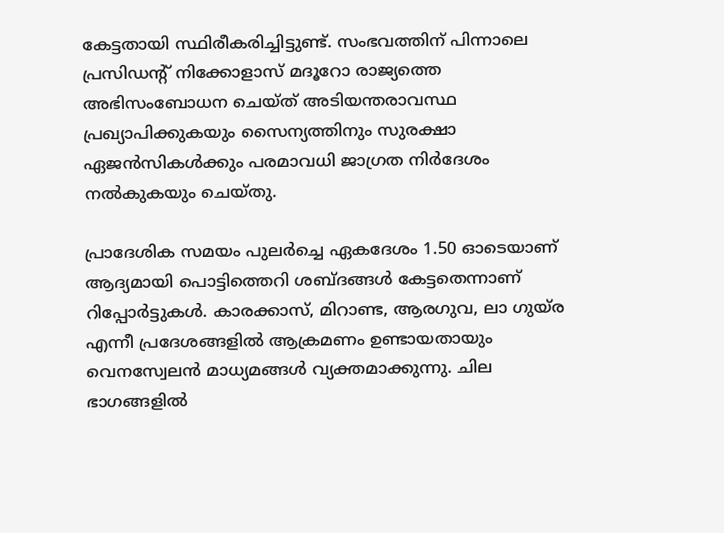കേട്ടതായി സ്ഥിരീകരിച്ചിട്ടുണ്ട്. സംഭവത്തിന് പിന്നാലെ പ്രസിഡന്റ് നിക്കോളാസ് മദൂറോ രാജ്യത്തെ അഭിസംബോധന ചെയ്ത് അടിയന്തരാവസ്ഥ പ്രഖ്യാപിക്കുകയും സൈന്യത്തിനും സുരക്ഷാ ഏജൻസികൾക്കും പരമാവധി ജാഗ്രത നിർദേശം നൽകുകയും ചെയ്തു.

പ്രാദേശിക സമയം പുലർച്ചെ ഏകദേശം 1.50 ഓടെയാണ് ആദ്യമായി പൊട്ടിത്തെറി ശബ്ദങ്ങൾ കേട്ടതെന്നാണ് റിപ്പോർട്ടുകൾ. കാരക്കാസ്, മിറാണ്ട, ആരഗുവ, ലാ ഗുയ്ര എന്നീ പ്രദേശങ്ങളിൽ ആക്രമണം ഉണ്ടായതായും വെനസ്വേലൻ മാധ്യമങ്ങൾ വ്യക്തമാക്കുന്നു. ചില ഭാഗങ്ങളിൽ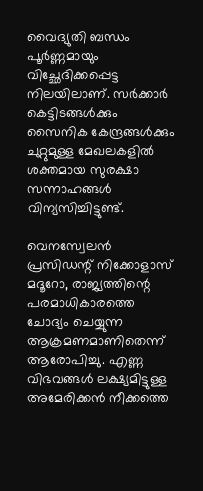വൈദ്യുതി ബന്ധം പൂർണ്ണമായും വിച്ഛേദിക്കപ്പെട്ട നിലയിലാണ്. സർക്കാർ കെട്ടിടങ്ങൾക്കും സൈനിക കേന്ദ്രങ്ങൾക്കും ചുറ്റുമുള്ള മേഖലകളിൽ ശക്തമായ സുരക്ഷാ സന്നാഹങ്ങൾ വിന്യസിച്ചിട്ടുണ്ട്.

വെനസ്വേലൻ പ്രസിഡന്റ് നിക്കോളാസ് മദൂറോ, രാജ്യത്തിന്റെ പരമാധികാരത്തെ ചോദ്യം ചെയ്യുന്ന ആക്രമണമാണിതെന്ന് ആരോപിച്ചു. എണ്ണ വിഭവങ്ങൾ ലക്ഷ്യമിട്ടുള്ള അമേരിക്കൻ നീക്കത്തെ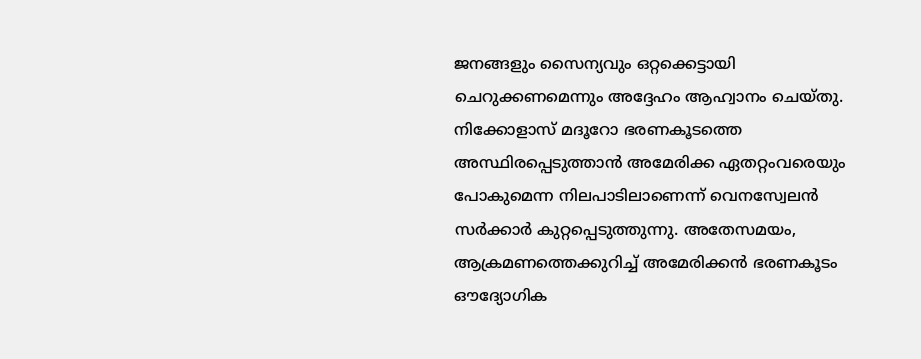ജനങ്ങളും സൈന്യവും ഒറ്റക്കെട്ടായി ചെറുക്കണമെന്നും അദ്ദേഹം ആഹ്വാനം ചെയ്തു. നിക്കോളാസ് മദൂറോ ഭരണകൂടത്തെ അസ്ഥിരപ്പെടുത്താൻ അമേരിക്ക ഏതറ്റംവരെയും പോകുമെന്ന നിലപാടിലാണെന്ന് വെനസ്വേലൻ സർക്കാർ കുറ്റപ്പെടുത്തുന്നു. അതേസമയം, ആക്രമണത്തെക്കുറിച്ച് അമേരിക്കൻ ഭരണകൂടം ഔദ്യോഗിക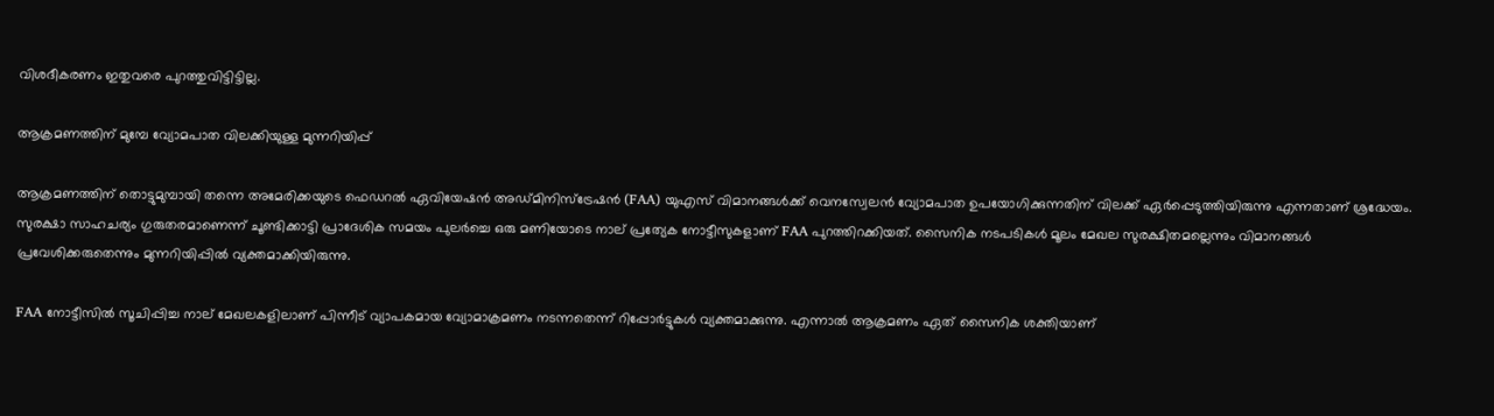വിശദീകരണം ഇതുവരെ പുറത്തുവിട്ടിട്ടില്ല.

ആക്രമണത്തിന് മുമ്പേ വ്യോമപാത വിലക്കിയുള്ള മുന്നറിയിപ്പ്

ആക്രമണത്തിന് തൊട്ടുമുമ്പായി തന്നെ അമേരിക്കയുടെ ഫെഡറൽ ഏവിയേഷൻ അഡ്മിനിസ്ട്രേഷൻ (FAA) യുഎസ് വിമാനങ്ങൾക്ക് വെനസ്വേലൻ വ്യോമപാത ഉപയോഗിക്കുന്നതിന് വിലക്ക് ഏർപ്പെടുത്തിയിരുന്നു എന്നതാണ് ശ്രദ്ധേയം. സുരക്ഷാ സാഹചര്യം ഗുരുതരമാണെന്ന് ചൂണ്ടിക്കാട്ടി പ്രാദേശിക സമയം പുലർച്ചെ ഒരു മണിയോടെ നാല് പ്രത്യേക നോട്ടീസുകളാണ് FAA പുറത്തിറക്കിയത്. സൈനിക നടപടികൾ മൂലം മേഖല സുരക്ഷിതമല്ലെന്നും വിമാനങ്ങൾ പ്രവേശിക്കരുതെന്നും മുന്നറിയിപ്പിൽ വ്യക്തമാക്കിയിരുന്നു.

FAA നോട്ടീസിൽ സൂചിപ്പിച്ച നാല് മേഖലകളിലാണ് പിന്നീട് വ്യാപകമായ വ്യോമാക്രമണം നടന്നതെന്ന് റിപ്പോർട്ടുകൾ വ്യക്തമാക്കുന്നു. എന്നാൽ ആക്രമണം ഏത് സൈനിക ശക്തിയാണ്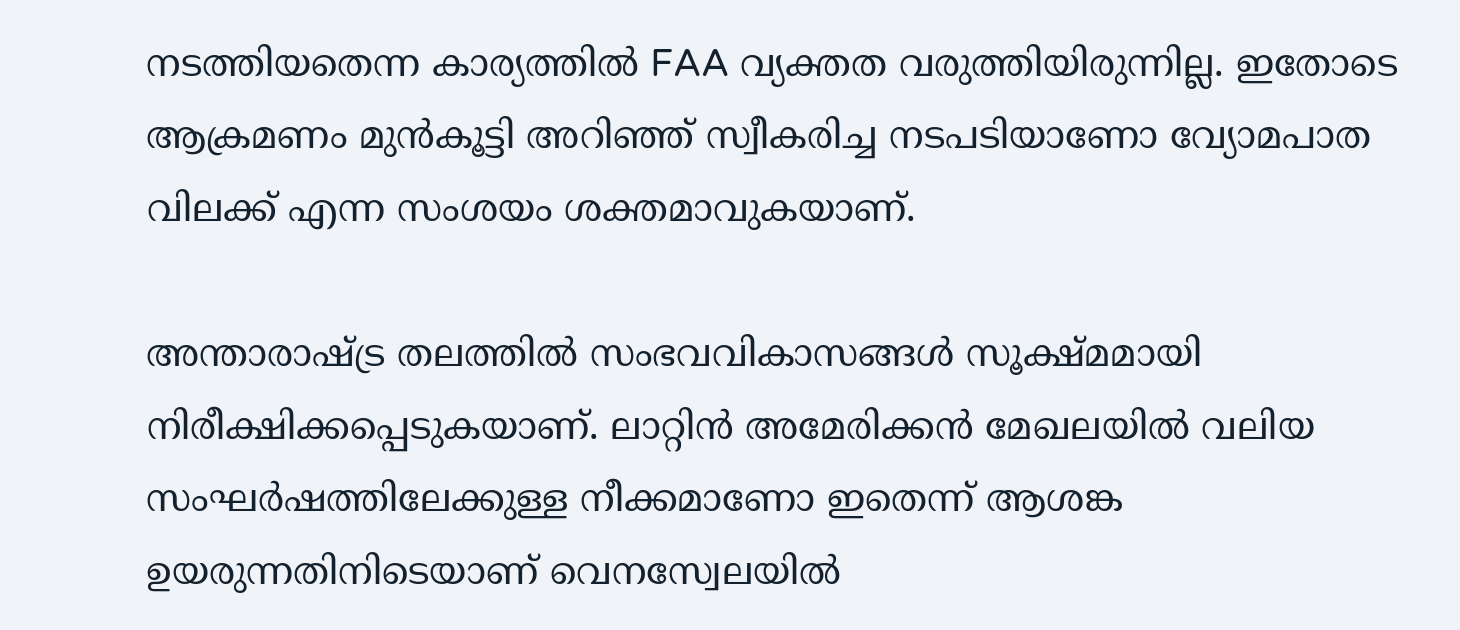നടത്തിയതെന്ന കാര്യത്തിൽ FAA വ്യക്തത വരുത്തിയിരുന്നില്ല. ഇതോടെ ആക്രമണം മുൻകൂട്ടി അറിഞ്ഞ് സ്വീകരിച്ച നടപടിയാണോ വ്യോമപാത വിലക്ക് എന്ന സംശയം ശക്തമാവുകയാണ്.

അന്താരാഷ്ട്ര തലത്തിൽ സംഭവവികാസങ്ങൾ സൂക്ഷ്മമായി നിരീക്ഷിക്കപ്പെടുകയാണ്. ലാറ്റിൻ അമേരിക്കൻ മേഖലയിൽ വലിയ സംഘർഷത്തിലേക്കുള്ള നീക്കമാണോ ഇതെന്ന് ആശങ്ക ഉയരുന്നതിനിടെയാണ് വെനസ്വേലയിൽ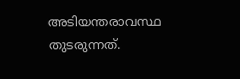അടിയന്തരാവസ്ഥ തുടരുന്നത്.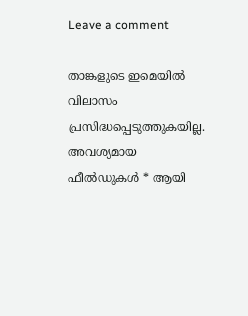Leave a comment

താങ്കളുടെ ഇമെയില്‍ വിലാസം പ്രസിദ്ധപ്പെടുത്തുകയില്ല. അവശ്യമായ ഫീല്‍ഡുകള്‍ * ആയി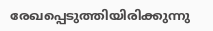രേഖപ്പെടുത്തിയിരിക്കുന്നു